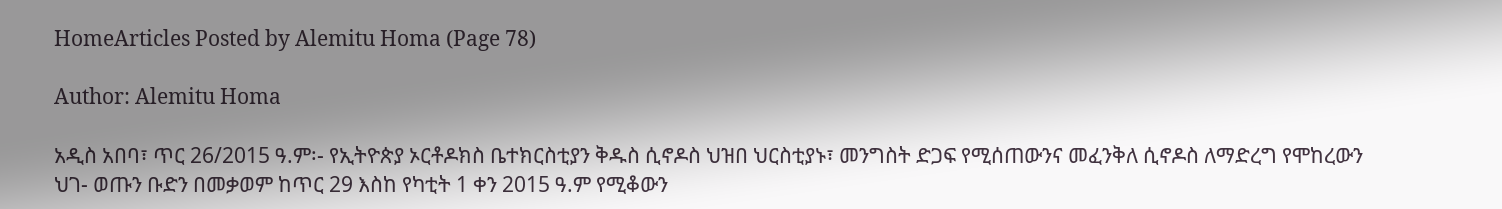HomeArticles Posted by Alemitu Homa (Page 78)

Author: Alemitu Homa

አዲስ አበባ፣ ጥር 26/2015 ዓ.ም፡- የኢትዮጵያ ኦርቶዶክስ ቤተክርስቲያን ቅዱስ ሲኖዶስ ህዝበ ህርስቲያኑ፣ መንግስት ድጋፍ የሚሰጠውንና መፈንቅለ ሲኖዶስ ለማድረግ የሞከረውን ህገ- ወጡን ቡድን በመቃወም ከጥር 29 እስከ የካቲት 1 ቀን 2015 ዓ.ም የሚቆውን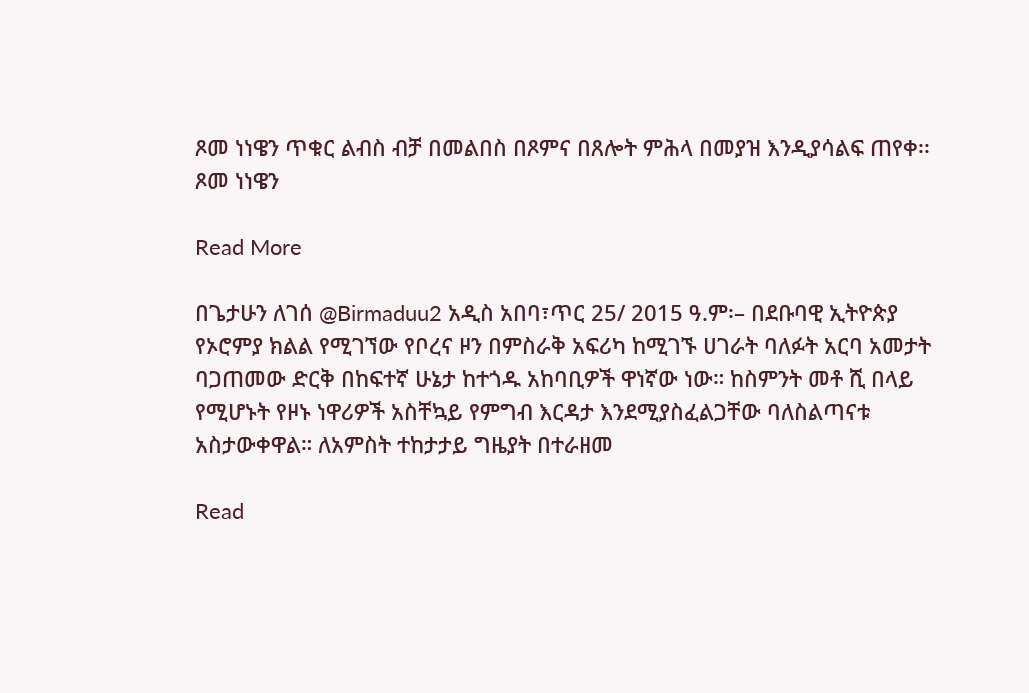ጾመ ነነዌን ጥቁር ልብስ ብቻ በመልበስ በጾምና በጸሎት ምሕላ በመያዝ እንዲያሳልፍ ጠየቀ፡፡ ጾመ ነነዌን

Read More

በጌታሁን ለገሰ @Birmaduu2 አዲስ አበባ፣ጥር 25/ 2015 ዓ.ም፡– በደቡባዊ ኢትዮጵያ የኦሮምያ ክልል የሚገኘው የቦረና ዞን በምስራቅ አፍሪካ ከሚገኙ ሀገራት ባለፉት አርባ አመታት ባጋጠመው ድርቅ በከፍተኛ ሁኔታ ከተጎዱ አከባቢዎች ዋነኛው ነው። ከስምንት መቶ ሺ በላይ የሚሆኑት የዞኑ ነዋሪዎች አስቸኳይ የምግብ እርዳታ እንደሚያስፈልጋቸው ባለስልጣናቱ አስታውቀዋል። ለአምስት ተከታታይ ግዜያት በተራዘመ

Read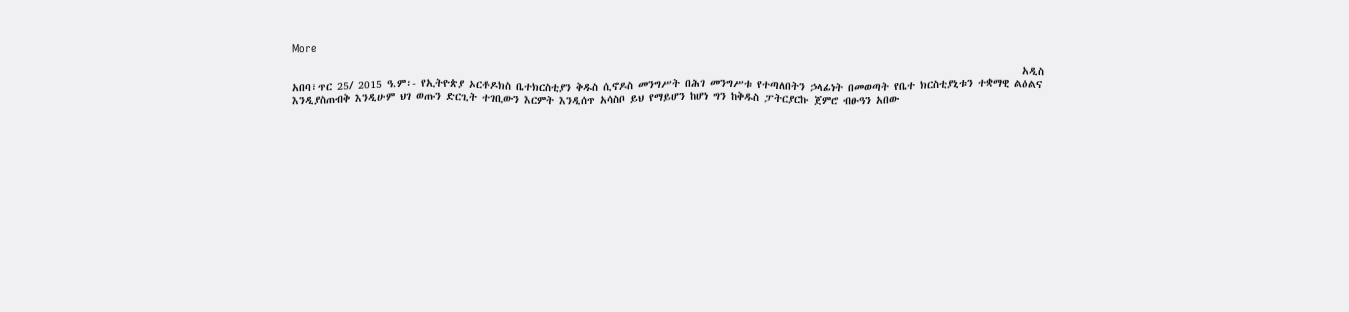More

                                                                                                                                                  አዲስ አበባ፣ጥር 25/ 2015 ዓ.ም፡- የኢትዮጵያ ኦርቶዶክስ ቤተክርስቲያን ቅዱስ ሲኖዶስ መንግሥት በሕገ መንግሥቱ የተጣለበትን ኃላፊነት በመወጣት የቤተ ክርስቲያኒቱን ተቋማዊ ልዕልና እንዲያስጠብቅ እንዲሁም ህገ ወጡን ድርጊት ተገቢውን እርምት እንዲሰጥ አሳስቦ ይህ የማይሆን ከሆነ ግን ከቅዱስ ፓትርያርኩ ጀምሮ ብፁዓን አበው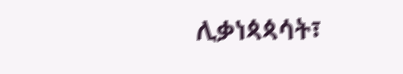ሊቃነጳጳሳት፣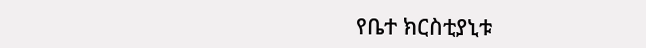የቤተ ክርስቲያኒቱ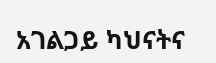አገልጋይ ካህናትና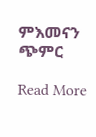ምእመናን ጭምር

Read More